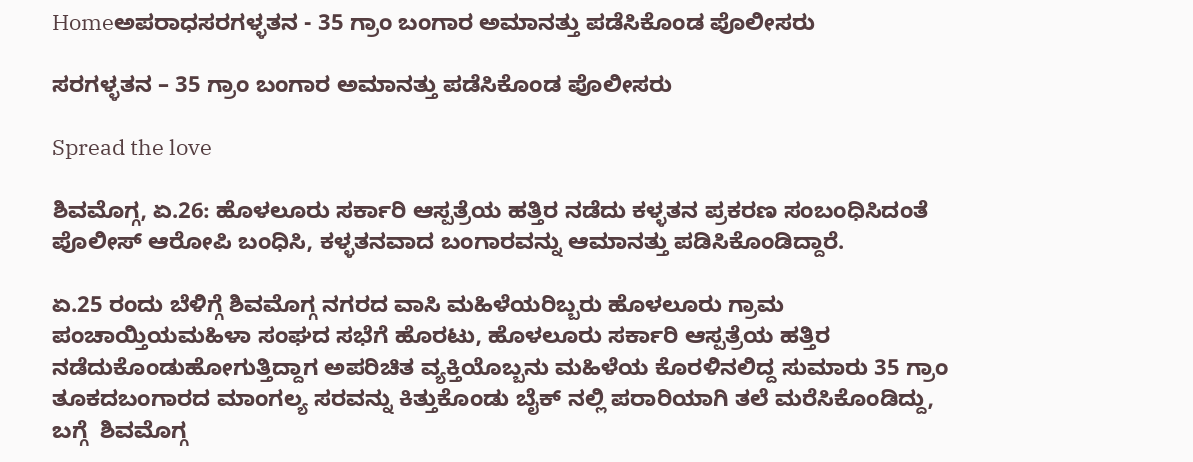Homeಅಪರಾಧಸರಗಳ್ಳತನ - 35 ಗ್ರಾಂ ಬಂಗಾರ ಅಮಾನತ್ತು ಪಡೆಸಿಕೊಂಡ ಪೊಲೀಸರು

ಸರಗಳ್ಳತನ – 35 ಗ್ರಾಂ ಬಂಗಾರ ಅಮಾನತ್ತು ಪಡೆಸಿಕೊಂಡ ಪೊಲೀಸರು

Spread the love

ಶಿವಮೊಗ್ಗ, ಏ.26: ಹೊಳಲೂರು ಸರ್ಕಾರಿ ಆಸ್ಪತ್ರೆಯ ಹತ್ತಿರ ನಡೆದು ಕಳ್ಳತನ ಪ್ರಕರಣ ಸಂಬಂಧಿಸಿದಂತೆ ಪೊಲೀಸ್ ಆರೋಪಿ ಬಂಧಿಸಿ, ಕಳ್ಳತನವಾದ ಬಂಗಾರವನ್ನು ಆಮಾನತ್ತು ಪಡಿಸಿಕೊಂಡಿದ್ದಾರೆ.

ಏ.25 ರಂದು ಬೆಳಿಗ್ಗೆ ಶಿವಮೊಗ್ಗ ನಗರದ ವಾಸಿ ಮಹಿಳೆಯರಿಬ್ಬರು ಹೊಳಲೂರು ಗ್ರಾಮ ಪಂಚಾಯ್ತಿಯಮಹಿಳಾ ಸಂಘದ ಸಭೆಗೆ ಹೊರಟು, ಹೊಳಲೂರು ಸರ್ಕಾರಿ ಆಸ್ಪತ್ರೆಯ ಹತ್ತಿರ ನಡೆದುಕೊಂಡುಹೋಗುತ್ತಿದ್ದಾಗ ಅಪರಿಚಿತ ವ್ಯಕ್ತಿಯೊಬ್ಬನು ಮಹಿಳೆಯ ಕೊರಳಿನಲಿದ್ದ ಸುಮಾರು 35 ಗ್ರಾಂ ತೂಕದಬಂಗಾರದ ಮಾಂಗಲ್ಯ ಸರವನ್ನು ಕಿತ್ತುಕೊಂಡು ಬೈಕ್ ನಲ್ಲಿ ಪರಾರಿಯಾಗಿ ತಲೆ ಮರೆಸಿಕೊಂಡಿದ್ದು, ಬಗ್ಗೆ  ಶಿವಮೊಗ್ಗ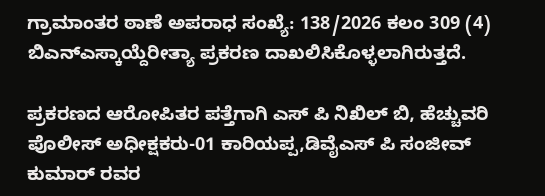ಗ್ರಾಮಾಂತರ ಠಾಣೆ ಅಪರಾಧ ಸಂಖ್ಯೆ: 138/2026 ಕಲಂ 309 (4) ಬಿಎನ್ಎಸ್ಕಾಯ್ದೆರೀತ್ಯಾ ಪ್ರಕರಣ ದಾಖಲಿಸಿಕೊಳ್ಳಲಾಗಿರುತ್ತದೆ.

ಪ್ರಕರಣದ ಆರೋಪಿತರ ಪತ್ತೆಗಾಗಿ ಎಸ್ ಪಿ ನಿಖಿಲ್ ಬಿ, ಹೆಚ್ಚುವರಿ ಪೊಲೀಸ್ ಅಧೀಕ್ಷಕರು-01 ಕಾರಿಯಪ್ಪ,ಡಿವೈಎಸ್ ಪಿ ಸಂಜೀವ್ ಕುಮಾರ್ ರವರ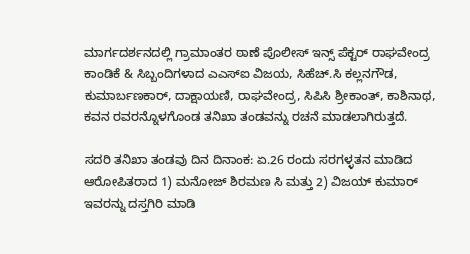ಮಾರ್ಗದರ್ಶನದಲ್ಲಿ ಗ್ರಾಮಾಂತರ ಠಾಣೆ ಪೊಲೀಸ್ ಇನ್ಸ್ ಪೆಕ್ಟರ್ ರಾಘವೇಂದ್ರ ಕಾಂಡಿಕೆ & ಸಿಬ್ಬಂದಿಗಳಾದ ಎಎಸ್ಐ ವಿಜಯ, ಸಿಹೆಚ್.ಸಿ ಕಲ್ಲನಗೌಡ, ಕುಮಾರ್ಬಣಕಾರ್, ದಾಕ್ಷಾಯಣಿ, ರಾಘವೇಂದ್ರ, ಸಿಪಿಸಿ ಶ್ರೀಕಾಂತ್, ಕಾಶಿನಾಥ, ಕವನ ರವರನ್ನೊಳಗೊಂಡ ತನಿಖಾ ತಂಡವನ್ನು ರಚನೆ ಮಾಡಲಾಗಿರುತ್ತದೆ.

ಸದರಿ ತನಿಖಾ ತಂಡವು ದಿನ ದಿನಾಂಕ: ಏ.26 ರಂದು ಸರಗಳ್ಳತನ ಮಾಡಿದ ಆರೋಪಿತರಾದ 1) ಮನೋಜ್ ಶಿರಮಣ ಸಿ ಮತ್ತು 2) ವಿಜಯ್ ಕುಮಾರ್ ಇವರನ್ನು ದಸ್ತಗಿರಿ ಮಾಡಿ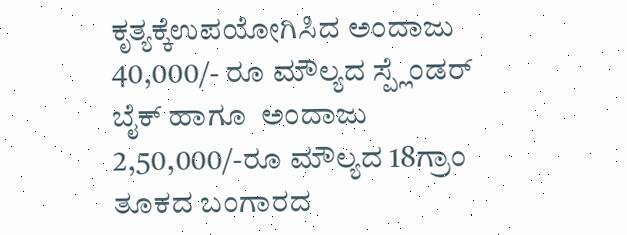ಕೃತ್ಯಕ್ಕೆಉಪಯೋಗಿಸಿದ ಅಂದಾಜು 40,000/- ರೂ ಮೌಲ್ಯದ ಸ್ಪ್ಲೆಂಡರ್ ಬೈಕ್ ಹಾಗೂ  ಅಂದಾಜು  2,50,000/-ರೂ ಮೌಲ್ಯದ 18ಗ್ರಾಂ ತೂಕದ ಬಂಗಾರದ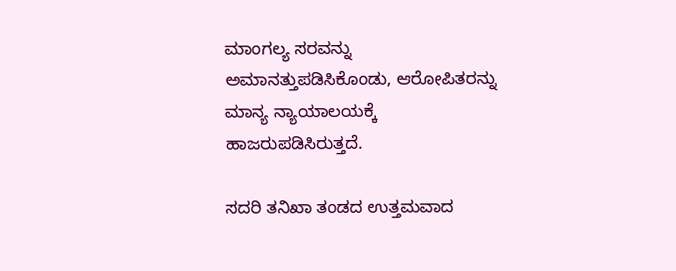ಮಾಂಗಲ್ಯ ಸರವನ್ನು ಅಮಾನತ್ತುಪಡಿಸಿಕೊಂಡು, ಆರೋಪಿತರನ್ನು ಮಾನ್ಯ ನ್ಯಾಯಾಲಯಕ್ಕೆ ಹಾಜರುಪಡಿಸಿರುತ್ತದೆ.

ಸದರಿ ತನಿಖಾ ತಂಡದ ಉತ್ತಮವಾದ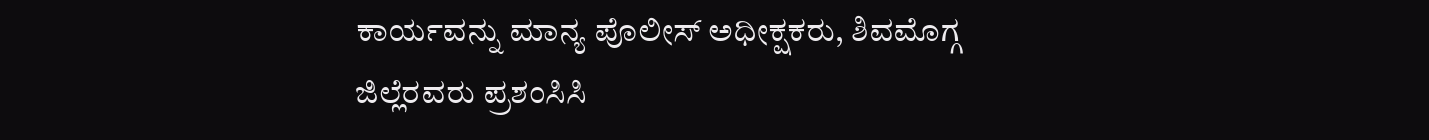ಕಾರ್ಯವನ್ನು ಮಾನ್ಯ ಪೊಲೀಸ್ ಅಧೀಕ್ಷಕರು, ಶಿವಮೊಗ್ಗ ಜಿಲ್ಲೆರವರು ಪ್ರಶಂಸಿಸಿ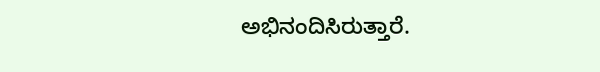ಅಭಿನಂದಿಸಿರುತ್ತಾರೆ.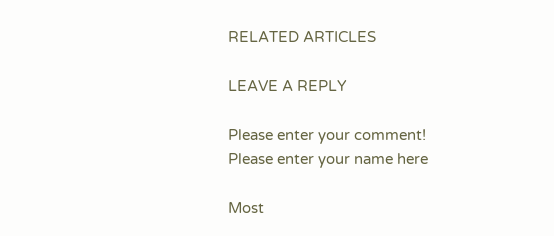RELATED ARTICLES

LEAVE A REPLY

Please enter your comment!
Please enter your name here

Most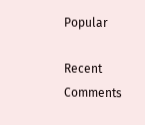Popular

Recent Comments